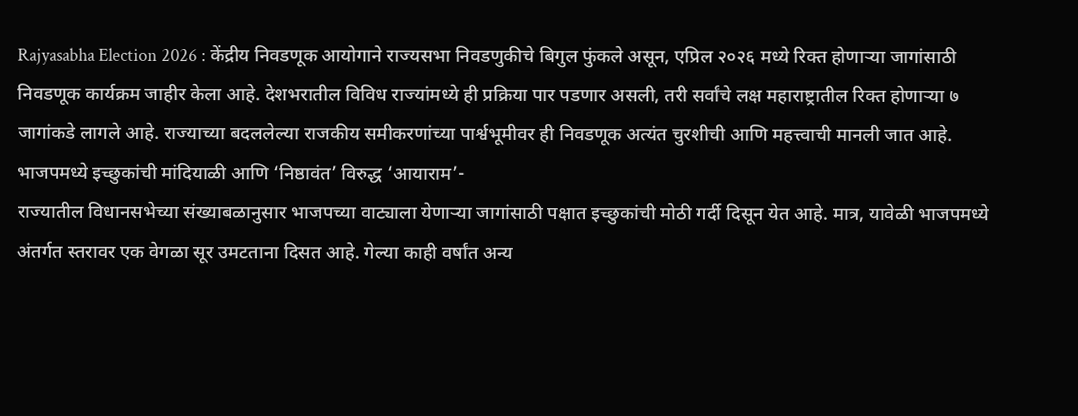Rajyasabha Election 2026 : केंद्रीय निवडणूक आयोगाने राज्यसभा निवडणुकीचे बिगुल फुंकले असून, एप्रिल २०२६ मध्ये रिक्त होणाऱ्या जागांसाठी निवडणूक कार्यक्रम जाहीर केला आहे. देशभरातील विविध राज्यांमध्ये ही प्रक्रिया पार पडणार असली, तरी सर्वांचे लक्ष महाराष्ट्रातील रिक्त होणाऱ्या ७ जागांकडे लागले आहे. राज्याच्या बदललेल्या राजकीय समीकरणांच्या पार्श्वभूमीवर ही निवडणूक अत्यंत चुरशीची आणि महत्त्वाची मानली जात आहे.
भाजपमध्ये इच्छुकांची मांदियाळी आणि ‘निष्ठावंत’ विरुद्ध ‘आयाराम’-
राज्यातील विधानसभेच्या संख्याबळानुसार भाजपच्या वाट्याला येणाऱ्या जागांसाठी पक्षात इच्छुकांची मोठी गर्दी दिसून येत आहे. मात्र, यावेळी भाजपमध्ये अंतर्गत स्तरावर एक वेगळा सूर उमटताना दिसत आहे. गेल्या काही वर्षांत अन्य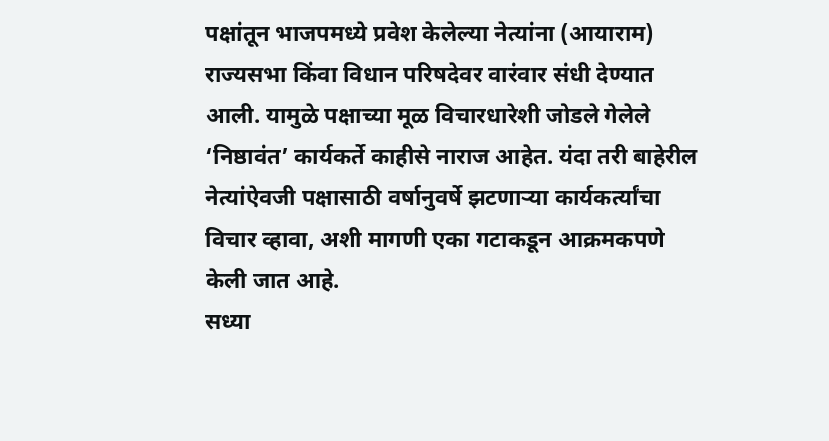पक्षांतून भाजपमध्ये प्रवेश केलेल्या नेत्यांना (आयाराम) राज्यसभा किंवा विधान परिषदेवर वारंवार संधी देण्यात आली. यामुळे पक्षाच्या मूळ विचारधारेशी जोडले गेलेले ‘निष्ठावंत’ कार्यकर्ते काहीसे नाराज आहेत. यंदा तरी बाहेरील नेत्यांऐवजी पक्षासाठी वर्षानुवर्षे झटणाऱ्या कार्यकर्त्यांचा विचार व्हावा, अशी मागणी एका गटाकडून आक्रमकपणे केली जात आहे.
सध्या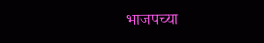भाजपच्या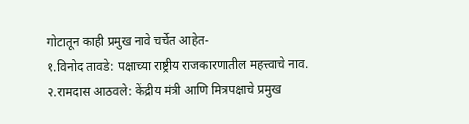गोटातून काही प्रमुख नावे चर्चेत आहेत-
१.विनोद तावडे: पक्षाच्या राष्ट्रीय राजकारणातील महत्त्वाचे नाव.
२.रामदास आठवले: केंद्रीय मंत्री आणि मित्रपक्षाचे प्रमुख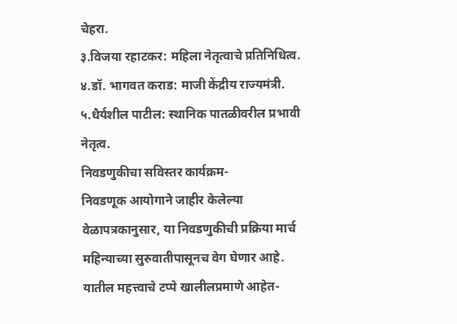चेहरा.
३.विजया रहाटकर: महिला नेतृत्वाचे प्रतिनिधित्व.
४.डॉ. भागवत कराड: माजी केंद्रीय राज्यमंत्री.
५.धैर्यशील पाटील: स्थानिक पातळीवरील प्रभावी नेतृत्व.
निवडणुकीचा सविस्तर कार्यक्रम-
निवडणूक आयोगाने जाहीर केलेल्या वेळापत्रकानुसार, या निवडणुकीची प्रक्रिया मार्च महिन्याच्या सुरुवातीपासूनच वेग घेणार आहे. यातील महत्त्वाचे टप्पे खालीलप्रमाणे आहेत-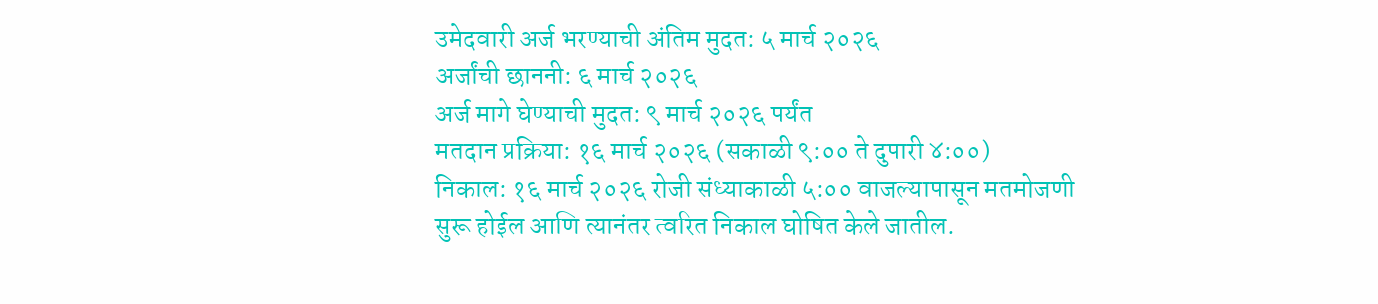उमेदवारी अर्ज भरण्याची अंतिम मुदत: ५ मार्च २०२६
अर्जांची छाननी: ६ मार्च २०२६
अर्ज मागे घेण्याची मुदत: ९ मार्च २०२६ पर्यंत
मतदान प्रक्रिया: १६ मार्च २०२६ (सकाळी ९:०० ते दुपारी ४:००)
निकाल: १६ मार्च २०२६ रोजी संध्याकाळी ५:०० वाजल्यापासून मतमोजणी सुरू होईल आणि त्यानंतर त्वरित निकाल घोषित केले जातील.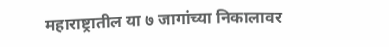महाराष्ट्रातील या ७ जागांच्या निकालावर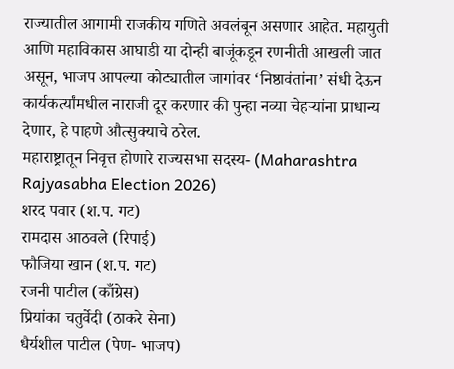राज्यातील आगामी राजकीय गणिते अवलंबून असणार आहेत. महायुती आणि महाविकास आघाडी या दोन्ही बाजूंकडून रणनीती आखली जात असून, भाजप आपल्या कोट्यातील जागांवर ‘निष्ठावंतांना’ संधी देऊन कार्यकर्त्यांमधील नाराजी दूर करणार की पुन्हा नव्या चेहऱ्यांना प्राधान्य देणार, हे पाहणे औत्सुक्याचे ठरेल.
महाराष्ट्रातून निवृत्त होणारे राज्यसभा सदस्य- (Maharashtra Rajyasabha Election 2026)
शरद पवार (श.प. गट)
रामदास आठवले (रिपाई)
फौजिया खान (श.प. गट)
रजनी पाटील (काँग्रेस)
प्रियांका चतुर्वेदी (ठाकरे सेना)
धैर्यशील पाटील (पेण- भाजप)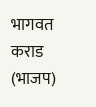भागवत कराड (भाजप)